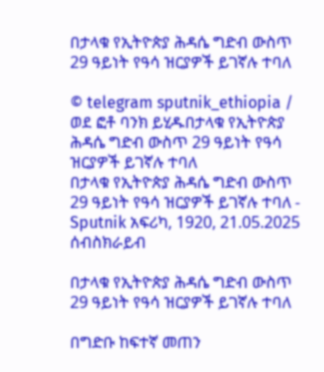በታላቁ የኢትዮጵያ ሕዳሴ ግድብ ውስጥ 29 ዓይነት የዓሳ ዝርያዎች ይገኛሉ ተባለ

© telegram sputnik_ethiopia / ወደ ፎቶ ባንክ ይሂዱበታላቁ የኢትዮጵያ ሕዳሴ ግድብ ውስጥ 29 ዓይነት የዓሳ ዝርያዎች ይገኛሉ ተባለ
በታላቁ የኢትዮጵያ ሕዳሴ ግድብ ውስጥ 29 ዓይነት የዓሳ ዝርያዎች ይገኛሉ ተባለ - Sputnik አፍሪካ, 1920, 21.05.2025
ሰብስክራይብ

በታላቁ የኢትዮጵያ ሕዳሴ ግድብ ውስጥ 29 ዓይነት የዓሳ ዝርያዎች ይገኛሉ ተባለ

በግድቡ ከፍተኛ መጠን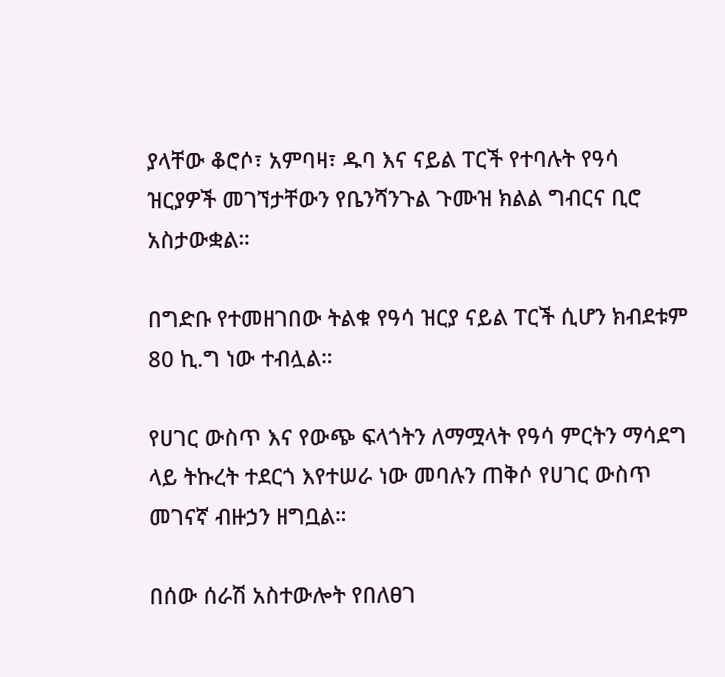ያላቸው ቆሮሶ፣ አምባዛ፣ ዱባ እና ናይል ፐርች የተባሉት የዓሳ ዝርያዎች መገኘታቸውን የቤንሻንጉል ጉሙዝ ክልል ግብርና ቢሮ አስታውቋል።

በግድቡ የተመዘገበው ትልቁ የዓሳ ዝርያ ናይል ፐርች ሲሆን ክብደቱም 80 ኪ.ግ ነው ተብሏል።

የሀገር ውስጥ እና የውጭ ፍላጎትን ለማሟላት የዓሳ ምርትን ማሳደግ ላይ ትኩረት ተደርጎ እየተሠራ ነው መባሉን ጠቅሶ የሀገር ውስጥ መገናኛ ብዙኃን ዘግቧል።

በሰው ሰራሽ አስተውሎት የበለፀገ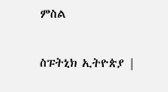ምስል

ስፑትኒክ ኢትዮጵያ |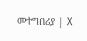መተግበሪያ | X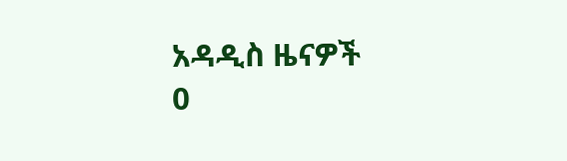አዳዲስ ዜናዎች
0